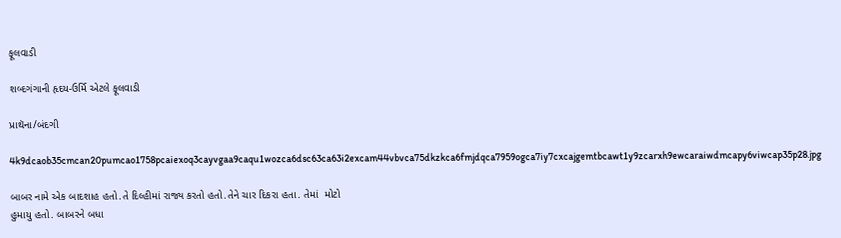ફૂલવાડી

શબ્દગંગાની હૃદય-ઉર્મિ એટલે ફૂલવાડી

પ્રાથૅના/બંદગી

4k9dcaob35cmcan20pumcao1758pcaiexoq3cayvgaa9caqu1wozca6dsc63ca63i2excam44vbvca75dkzkca6fmjdqca7959ogca7iy7cxcajgemtbcawt1y9zcarxh9ewcaraiwdmcapy6viwcap35p28.jpg

બાબર નામે એક બાદશાહ હતો.તે દિલ્હીમાં રાજ્ય કરતો હતો.તેને ચાર દિકરા હતા. તેમાં  મોટો
હુમાયુ હતો. બાબરને બધા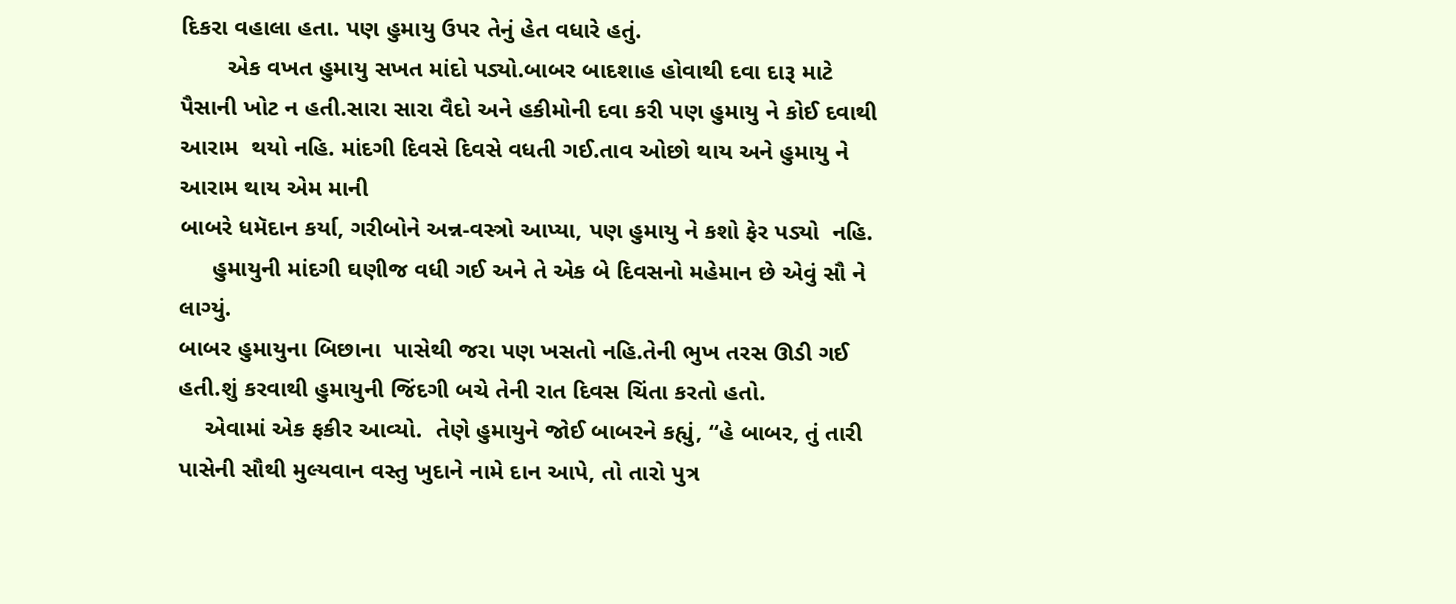દિકરા વહાલા હતા. પણ હુમાયુ ઉપર તેનું હેત વધારે હતું.
       એક વખત હુમાયુ સખત માંદો પડ્યો.બાબર બાદશાહ હોવાથી દવા દારૂ માટે પૈસાની ખોટ ન હતી.સારા સારા વૈદો અને હકીમોની દવા કરી પણ હુમાયુ ને કોઈ દવાથી આરામ  થયો નહિ. માંદગી દિવસે દિવસે વધતી ગઈ.તાવ ઓછો થાય અને હુમાયુ ને આરામ થાય એમ માની
બાબરે ધમૅદાન કર્યા, ગરીબોને અન્ન-વસ્ત્રો આપ્યા, પણ હુમાયુ ને કશો ફેર પડ્યો  નહિ.
     હુમાયુની માંદગી ઘણીજ વધી ગઈ અને તે એક બે દિવસનો મહેમાન છે એવું સૌ ને લાગ્યું.
બાબર હુમાયુના બિછાના  પાસેથી જરા પણ ખસતો નહિ.તેની ભુખ તરસ ઊડી ગઈ હતી.શું કરવાથી હુમાયુની જિંદગી બચે તેની રાત દિવસ ચિંતા કરતો હતો.
    એવામાં એક ફકીર આવ્યો.  તેણે હુમાયુને જોઈ બાબરને કહ્યું, “હે બાબર, તું તારી પાસેની સૌથી મુલ્યવાન વસ્તુ ખુદાને નામે દાન આપે, તો તારો પુત્ર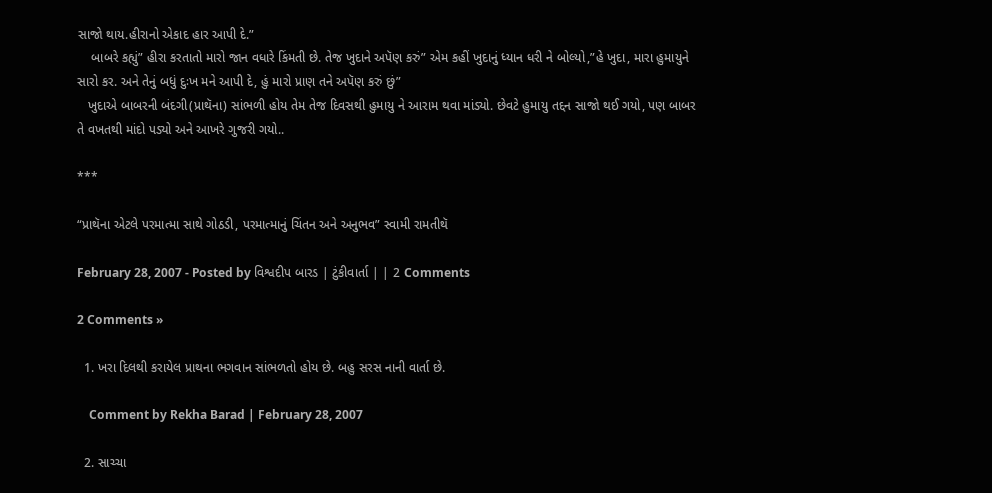સાજો થાય.હીરાનો એકાદ હાર આપી દે.”
    બાબરે કહ્યું” હીરા કરતાતો મારો જાન વધારે કિંમતી છે. તેજ ખુદાને અપૅણ કરું” એમ કહીં ખુદાનું ધ્યાન ધરી ને બોલ્યો,”હે ખુદા, મારા હુમાયુને સારો કર. અને તેનું બધું દુઃખ મને આપી દે, હું મારો પ્રાણ તને અપૅણ કરું છું”
   ખુદાએ બાબરની બંદગી(પ્રાથૅના) સાંભળી હોય તેમ તેજ દિવસથી હુમાયુ ને આરામ થવા માંડ્યો. છેવટે હુમાયુ તદ્દન સાજો થઈ ગયો, પણ બાબર તે વખતથી માંદો પડ્યો અને આખરે ગુજરી ગયો..

***

“પ્રાથૅના એટલે પરમાત્મા સાથે ગોઠડી, પરમાત્માનું ચિંતન અને અનુભવ” સ્વામી રામતીથૅ

February 28, 2007 - Posted by વિશ્વદીપ બારડ | ટુંકીવાર્તા | | 2 Comments

2 Comments »

  1. ખરા દિલથી કરાયેલ પ્રાથના ભગવાન સાંભળતો હોય છે. બહુ સરસ નાની વાર્તા છે.

    Comment by Rekha Barad | February 28, 2007

  2. સાચ્ચા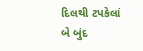દિલથી ટપકેલાં બે બુંદ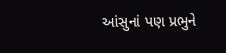આંસુનાં પણ પ્રભુને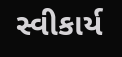સ્વીકાર્ય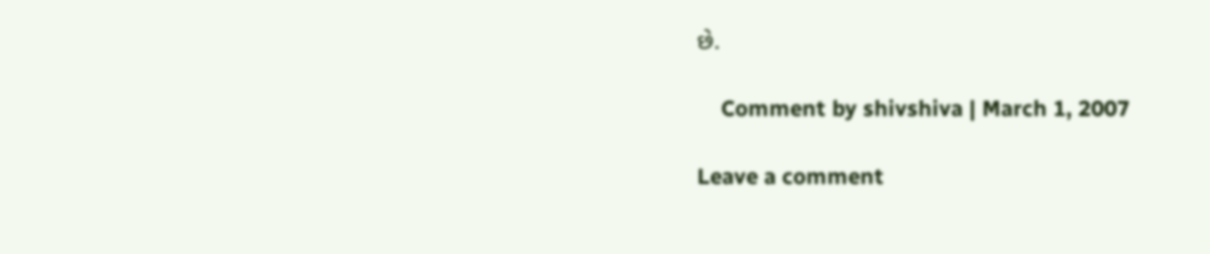છે.

    Comment by shivshiva | March 1, 2007

Leave a comment